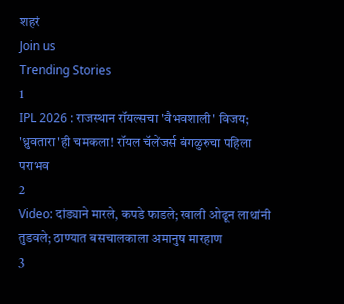शहरं
Join us
Trending Stories
1
IPL 2026 : राजस्थान रॉयल्सचा 'वैभवशाली' विजय; 'ध्रुवतारा'ही चमकला! रॉयल चॅलेंजर्स बंगळुरुचा पहिला पराभव
2
Video: दांड्याने मारले, कपडे फाडले; खाली ओढून लाथांनी तुडवले; ठाण्यात बसचालकाला अमानुष मारहाण
3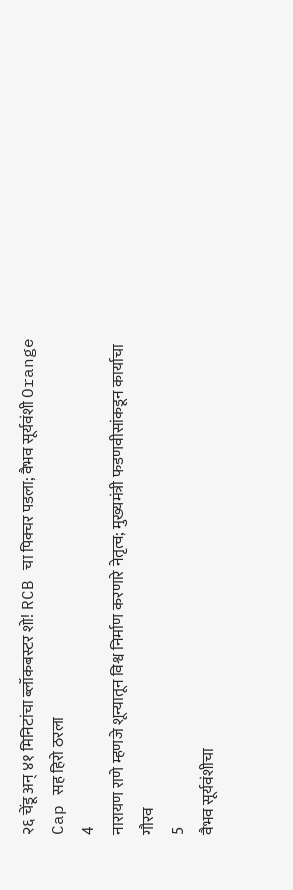२६ चेंडू अन् ४१ मिनिटांचा ब्लॉकबस्टर शो! RCB चा पिक्चर पडला; वैभव सूर्यवंशी Orange Cap सह हिरो ठरला
4
नारायण राणे म्हणजे शून्यातून विश्व निर्माण करणारे नेतृत्व; मुख्यमंत्री फडणवीसांकडून कार्याचा गौरव
5
वैभव सूर्यवंशीचा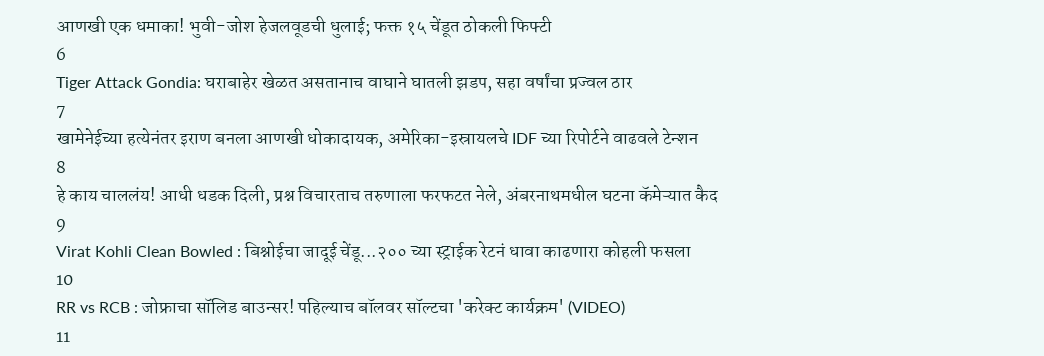आणखी एक धमाका! भुवी-जोश हेजलवूडची धुलाई; फक्त १५ चेंडूत ठोकली फिफ्टी
6
Tiger Attack Gondia: घराबाहेर खेळत असतानाच वाघाने घातली झडप, सहा वर्षांचा प्रज्वल ठार
7
खामेनेईच्या हत्येनंतर इराण बनला आणखी धोकादायक, अमेरिका-इस्रायलचे IDF च्या रिपोर्टने वाढवले टेन्शन
8
हे काय चाललंय! आधी धडक दिली, प्रश्न विचारताच तरुणाला फरफटत नेले, अंबरनाथमधील घटना कॅमेऱ्यात कैद
9
Virat Kohli Clean Bowled : बिश्नोईचा जादूई चेंडू...२०० च्या स्ट्राईक रेटनं धावा काढणारा कोहली फसला
10
RR vs RCB : जोफ्राचा सॉलिड बाउन्सर! पहिल्याच बॉलवर सॉल्टचा 'करेक्ट कार्यक्रम' (VIDEO)
11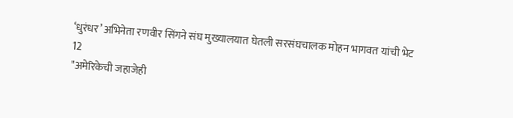‘धुरंधर’ अभिनेता रणवीर सिंगने संघ मुख्यालयात घेतली सरसंघचालक मोहन भागवत यांची भेट
12
"अमेरिकेची जहाजेही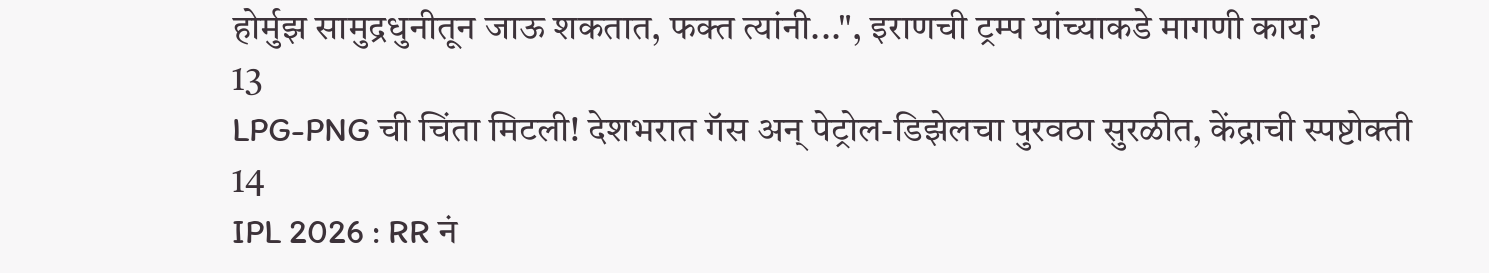होर्मुझ सामुद्रधुनीतून जाऊ शकतात, फक्त त्यांनी...", इराणची ट्रम्प यांच्याकडे मागणी काय?
13
LPG-PNG ची चिंता मिटली! देशभरात गॅस अन् पेट्रोल-डिझेलचा पुरवठा सुरळीत, केंद्राची स्पष्टोक्ती
14
IPL 2026 : RR नं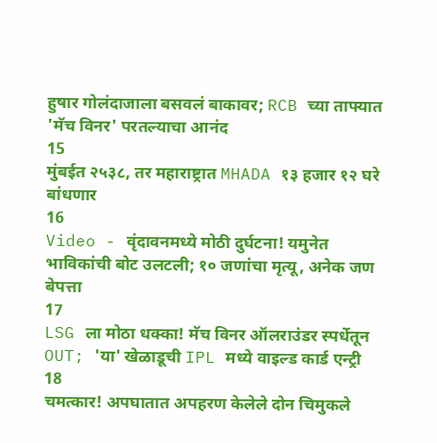हुषार गोलंदाजाला बसवलं बाकावर; RCB च्या ताफ्यात 'मॅच विनर' परतल्याचा आनंद
15
मुंबईत २५३८, तर महाराष्ट्रात MHADA १३ हजार १२ घरे बांधणार
16
Video - वृंदावनमध्ये मोठी दुर्घटना! यमुनेत भाविकांची बोट उलटली; १० जणांचा मृत्यू, अनेक जण बेपत्ता
17
LSG ला मोठा धक्का! मॅच विनर ऑलराउंडर स्पर्धेतून OUT; 'या' खेळाडूची IPL मध्ये वाइल्ड कार्ड एन्ट्री
18
चमत्कार! अपघातात अपहरण केलेले दोन चिमुकले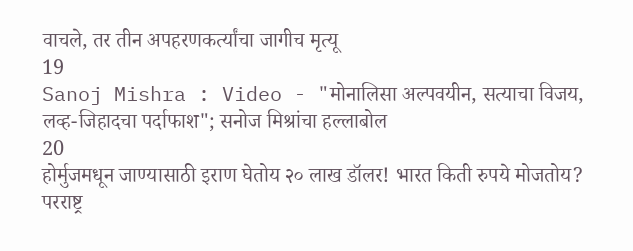वाचले, तर तीन अपहरणकर्त्यांचा जागीच मृत्यू
19
Sanoj Mishra : Video - "मोनालिसा अल्पवयीन, सत्याचा विजय, लव्ह-जिहादचा पर्दाफाश"; सनोज मिश्रांचा हल्लाबोल
20
होर्मुजमधून जाण्यासाठी इराण घेतोय २० लाख डॉलर! भारत किती रुपये मोजतोय? परराष्ट्र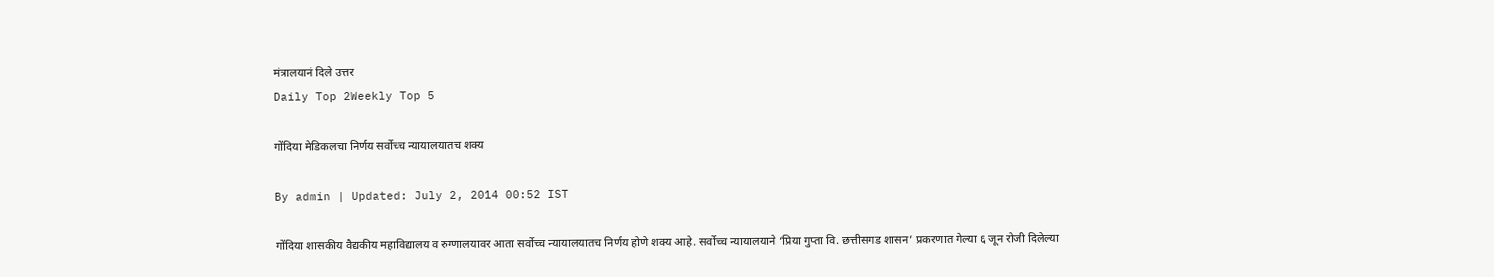मंत्रालयानं दिले उत्तर
Daily Top 2Weekly Top 5

गोंदिया मेडिकलचा निर्णय सर्वोच्च न्यायालयातच शक्य

By admin | Updated: July 2, 2014 00:52 IST

गोंदिया शासकीय वैद्यकीय महाविद्यालय व रुग्णालयावर आता सर्वोच्च न्यायालयातच निर्णय होणे शक्य आहे. सर्वोच्च न्यायालयाने ‘प्रिया गुप्ता वि. छत्तीसगड शासन’ प्रकरणात गेल्या ६ जून रोजी दिलेल्या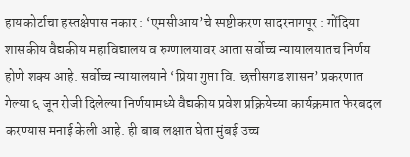हायकोर्टाचा हस्तक्षेपास नकार : ‘एमसीआय’चे स्पष्टीकरण सादरनागपूर : गोंदिया शासकीय वैद्यकीय महाविद्यालय व रुग्णालयावर आता सर्वोच्च न्यायालयातच निर्णय होणे शक्य आहे. सर्वोच्च न्यायालयाने ‘प्रिया गुप्ता वि. छत्तीसगड शासन’ प्रकरणात गेल्या ६ जून रोजी दिलेल्या निर्णयामध्ये वैद्यकीय प्रवेश प्रक्रियेच्या कार्यक्रमात फेरबदल करण्यास मनाई केली आहे. ही बाब लक्षात घेता मुंबई उच्च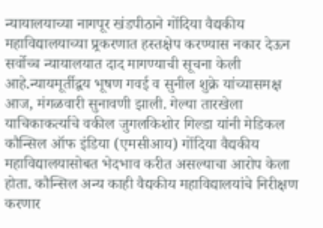न्यायालयाच्या नागपूर खंडपीठाने गोंदिया वैद्यकीय महाविद्यालयाच्या प्र्रकरणात हस्तक्षेप करण्यास नकार देऊन सर्वोच्च न्यायालयात दाद मागण्याची सूचना केली आहे.न्यायमूर्तीद्वय भूषण गवई व सुनील शुक्रे यांच्यासमक्ष आज, मंगळवारी सुनावणी झाली. गेल्या तारखेला याचिकाकर्त्याचे वकील जुगलकिशोर गिल्डा यांनी मेडिकल कौन्सिल ऑफ इंडिया (एमसीआय) गोंदिया वैद्यकीय महाविद्यालयासोबत भेदभाव करीत असल्याचा आरोप केला होता. कौन्सिल अन्य काही वैद्यकीय महाविद्यालयांचे निरीक्षण करणार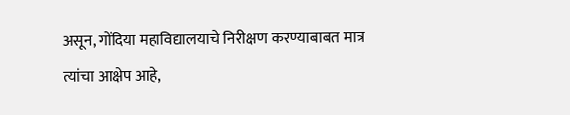असून, गोंदिया महाविद्यालयाचे निरीक्षण करण्याबाबत मात्र त्यांचा आक्षेप आहे,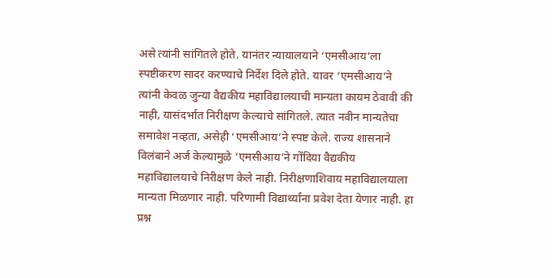असे त्यांनी सांगितले होते. यानंतर न्यायालयाने ‘एमसीआय’ला स्पष्टीकरण सादर करण्याचे निर्देश दिले होते. यावर ‘एमसीआय’ने त्यांनी केवळ जुन्या वैद्यकीय महाविद्यालयाची मान्यता कायम ठेवावी की नाही, यासंदर्भात निरीक्षण केल्याचे सांगितले. त्यात नवीन मान्यतेचा समावेश नव्हता, असेही ‘एमसीआय’ने स्पष्ट केले. राज्य शासनाने विलंबाने अर्ज केल्यामुळे ‘एमसीआय’ने गोंदिया वैद्यकीय महाविद्यालयाचे निरीक्षण केले नाही. निरीक्षणाशिवाय महाविद्यालयाला मान्यता मिळणार नाही. परिणामी विद्यार्थ्यांना प्रवेश देता येणार नाही. हा प्रश्न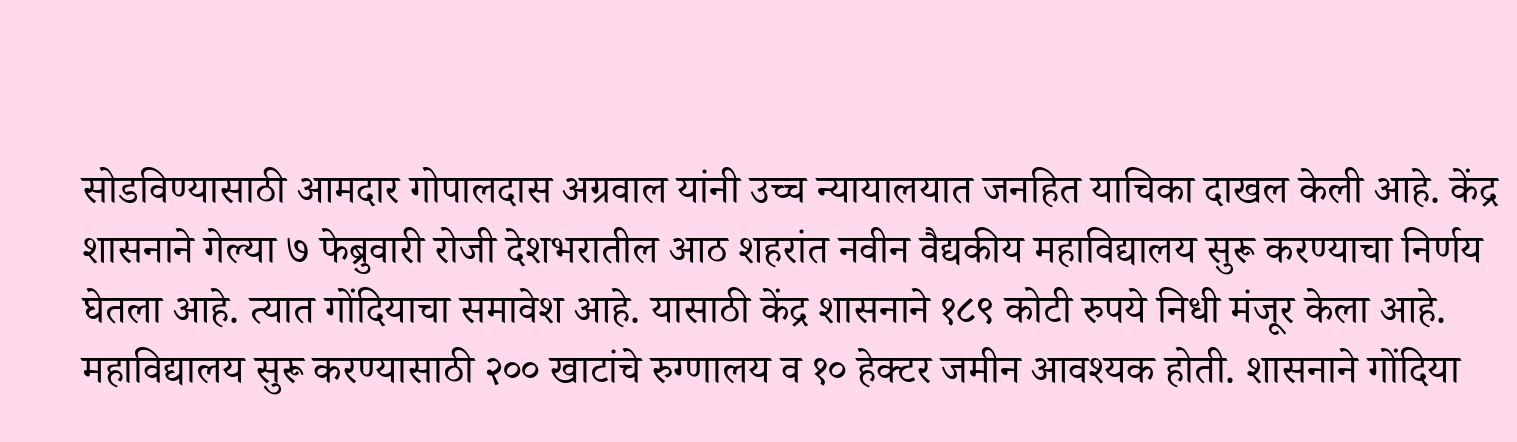सोडविण्यासाठी आमदार गोपालदास अग्रवाल यांनी उच्च न्यायालयात जनहित याचिका दाखल केली आहे. केंद्र शासनाने गेल्या ७ फेब्रुवारी रोजी देशभरातील आठ शहरांत नवीन वैद्यकीय महाविद्यालय सुरू करण्याचा निर्णय घेतला आहे. त्यात गोंदियाचा समावेश आहे. यासाठी केंद्र शासनाने १८९ कोटी रुपये निधी मंजूर केला आहे. महाविद्यालय सुरू करण्यासाठी २०० खाटांचे रुग्णालय व १० हेक्टर जमीन आवश्यक होती. शासनाने गोंदिया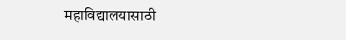महाविद्यालयासाठी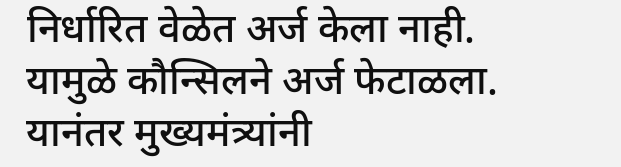निर्धारित वेळेत अर्ज केला नाही. यामुळे कौन्सिलने अर्ज फेटाळला. यानंतर मुख्यमंत्र्यांनी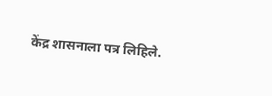केंद्र शासनाला पत्र लिहिले.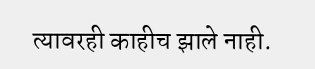त्यावरही काहीच झाले नाही.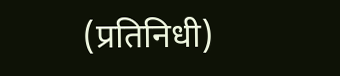(प्रतिनिधी)